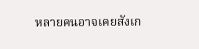หลายคนอาจเคยสังเก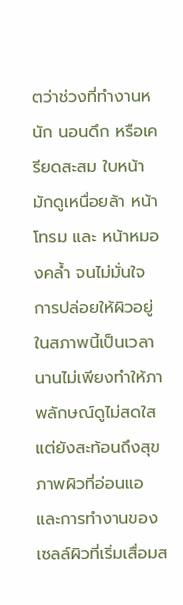ตว่าช่วงที่ทำงานหนัก นอนดึก หรือเครียดสะสม ใบหน้ามักดูเหนื่อยล้า หน้าโทรม และ หน้าหมองคล้ำ จนไม่มั่นใจ การปล่อยให้ผิวอยู่ในสภาพนี้เป็นเวลานานไม่เพียงทำให้ภาพลักษณ์ดูไม่สดใส แต่ยังสะท้อนถึงสุขภาพผิวที่อ่อนแอและการทำงานของเซลล์ผิวที่เริ่มเสื่อมส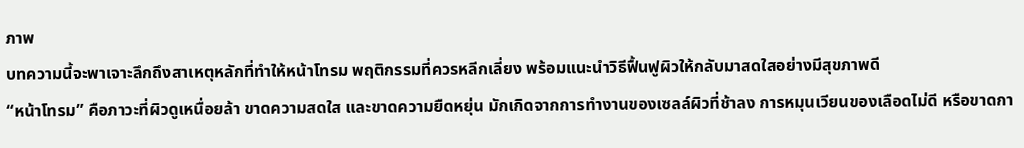ภาพ
บทความนี้จะพาเจาะลึกถึงสาเหตุหลักที่ทำให้หน้าโทรม พฤติกรรมที่ควรหลีกเลี่ยง พร้อมแนะนำวิธีฟื้นฟูผิวให้กลับมาสดใสอย่างมีสุขภาพดี
“หน้าโทรม” คือภาวะที่ผิวดูเหนื่อยล้า ขาดความสดใส และขาดความยืดหยุ่น มักเกิดจากการทำงานของเซลล์ผิวที่ช้าลง การหมุนเวียนของเลือดไม่ดี หรือขาดกา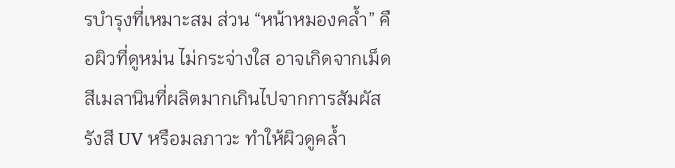รบำรุงที่เหมาะสม ส่วน “หน้าหมองคล้ำ” คือผิวที่ดูหม่น ไม่กระจ่างใส อาจเกิดจากเม็ดสีเมลานินที่ผลิตมากเกินไปจากการสัมผัสรังสี UV หรือมลภาวะ ทำให้ผิวดูคล้ำ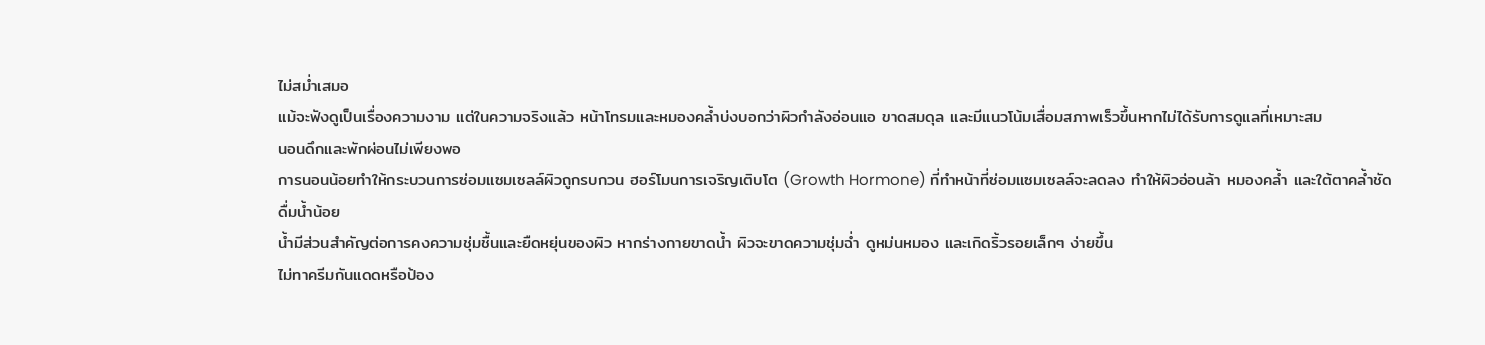ไม่สม่ำเสมอ
แม้จะฟังดูเป็นเรื่องความงาม แต่ในความจริงแล้ว หน้าโทรมและหมองคล้ำบ่งบอกว่าผิวกำลังอ่อนแอ ขาดสมดุล และมีแนวโน้มเสื่อมสภาพเร็วขึ้นหากไม่ได้รับการดูแลที่เหมาะสม
นอนดึกและพักผ่อนไม่เพียงพอ
การนอนน้อยทำให้กระบวนการซ่อมแซมเซลล์ผิวถูกรบกวน ฮอร์โมนการเจริญเติบโต (Growth Hormone) ที่ทำหน้าที่ซ่อมแซมเซลล์จะลดลง ทำให้ผิวอ่อนล้า หมองคล้ำ และใต้ตาคล้ำชัด
ดื่มน้ำน้อย
น้ำมีส่วนสำคัญต่อการคงความชุ่มชื้นและยืดหยุ่นของผิว หากร่างกายขาดน้ำ ผิวจะขาดความชุ่มฉ่ำ ดูหม่นหมอง และเกิดริ้วรอยเล็กๆ ง่ายขึ้น
ไม่ทาครีมกันแดดหรือป้อง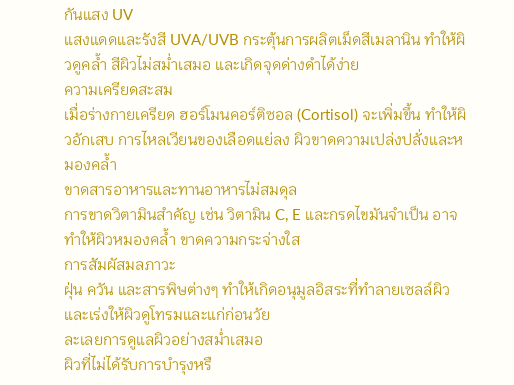กันแสง UV
แสงแดดและรังสี UVA/UVB กระตุ้นการผลิตเม็ดสีเมลานิน ทำให้ผิวดูคล้ำ สีผิวไม่สม่ำเสมอ และเกิดจุดด่างดำได้ง่าย
ความเครียดสะสม
เมื่อร่างกายเครียด ฮอร์โมนคอร์ติซอล (Cortisol) จะเพิ่มขึ้น ทำให้ผิวอักเสบ การไหลเวียนของเลือดแย่ลง ผิวขาดความเปล่งปลั่งและหมองคล้ำ
ขาดสารอาหารและทานอาหารไม่สมดุล
การขาดวิตามินสำคัญ เช่น วิตามิน C, E และกรดไขมันจำเป็น อาจทำให้ผิวหมองคล้ำ ขาดความกระจ่างใส
การสัมผัสมลภาวะ
ฝุ่น ควัน และสารพิษต่างๆ ทำให้เกิดอนุมูลอิสระที่ทำลายเซลล์ผิว และเร่งให้ผิวดูโทรมและแก่ก่อนวัย
ละเลยการดูแลผิวอย่างสม่ำเสมอ
ผิวที่ไม่ได้รับการบำรุงหรื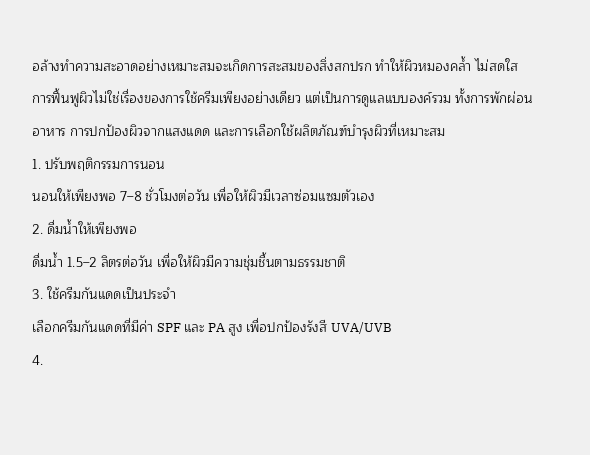อล้างทำความสะอาดอย่างเหมาะสมจะเกิดการสะสมของสิ่งสกปรก ทำให้ผิวหมองคล้ำ ไม่สดใส
การฟื้นฟูผิวไม่ใช่เรื่องของการใช้ครีมเพียงอย่างเดียว แต่เป็นการดูแลแบบองค์รวม ทั้งการพักผ่อน อาหาร การปกป้องผิวจากแสงแดด และการเลือกใช้ผลิตภัณฑ์บำรุงผิวที่เหมาะสม
1. ปรับพฤติกรรมการนอน
นอนให้เพียงพอ 7–8 ชั่วโมงต่อวัน เพื่อให้ผิวมีเวลาซ่อมแซมตัวเอง
2. ดื่มน้ำให้เพียงพอ
ดื่มน้ำ 1.5–2 ลิตรต่อวัน เพื่อให้ผิวมีความชุ่มชื้นตามธรรมชาติ
3. ใช้ครีมกันแดดเป็นประจำ
เลือกครีมกันแดดที่มีค่า SPF และ PA สูง เพื่อปกป้องรังสี UVA/UVB
4.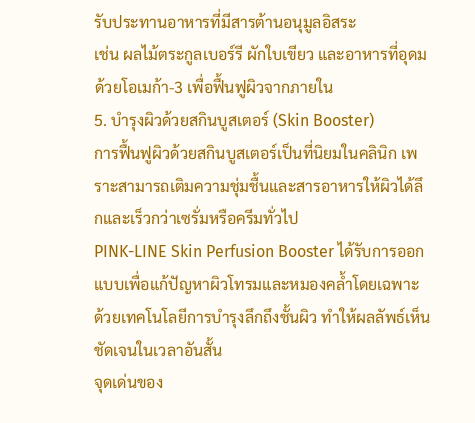รับประทานอาหารที่มีสารต้านอนุมูลอิสระ
เช่น ผลไม้ตระกูลเบอร์รี ผักใบเขียว และอาหารที่อุดมด้วยโอเมก้า-3 เพื่อฟื้นฟูผิวจากภายใน
5. บำรุงผิวด้วยสกินบูสเตอร์ (Skin Booster)
การฟื้นฟูผิวด้วยสกินบูสเตอร์เป็นที่นิยมในคลินิก เพราะสามารถเติมความชุ่มชื้นและสารอาหารให้ผิวได้ลึกและเร็วกว่าเซรั่มหรือครีมทั่วไป
PINK-LINE Skin Perfusion Booster ได้รับการออกแบบเพื่อแก้ปัญหาผิวโทรมและหมองคล้ำโดยเฉพาะ ด้วยเทคโนโลยีการบำรุงลึกถึงชั้นผิว ทำให้ผลลัพธ์เห็นชัดเจนในเวลาอันสั้น
จุดเด่นของ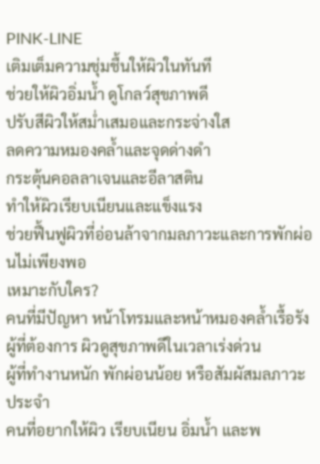PINK-LINE
เติมเต็มความชุ่มชื้นให้ผิวในทันที
ช่วยให้ผิวอิ่มน้ำ ดูโกลว์สุขภาพดี
ปรับสีผิวให้สม่ำเสมอและกระจ่างใส
ลดความหมองคล้ำและจุดด่างดำ
กระตุ้นคอลลาเจนและอีลาสติน
ทำให้ผิวเรียบเนียนและแข็งแรง
ช่วยฟื้นฟูผิวที่อ่อนล้าจากมลภาวะและการพักผ่อนไม่เพียงพอ
เหมาะกับใคร?
คนที่มีปัญหา หน้าโทรมและหน้าหมองคล้ำเรื้อรัง
ผู้ที่ต้องการ ผิวดูสุขภาพดีในเวลาเร่งด่วน
ผู้ที่ทำงานหนัก พักผ่อนน้อย หรือสัมผัสมลภาวะประจำ
คนที่อยากให้ผิว เรียบเนียน อิ่มน้ำ และพ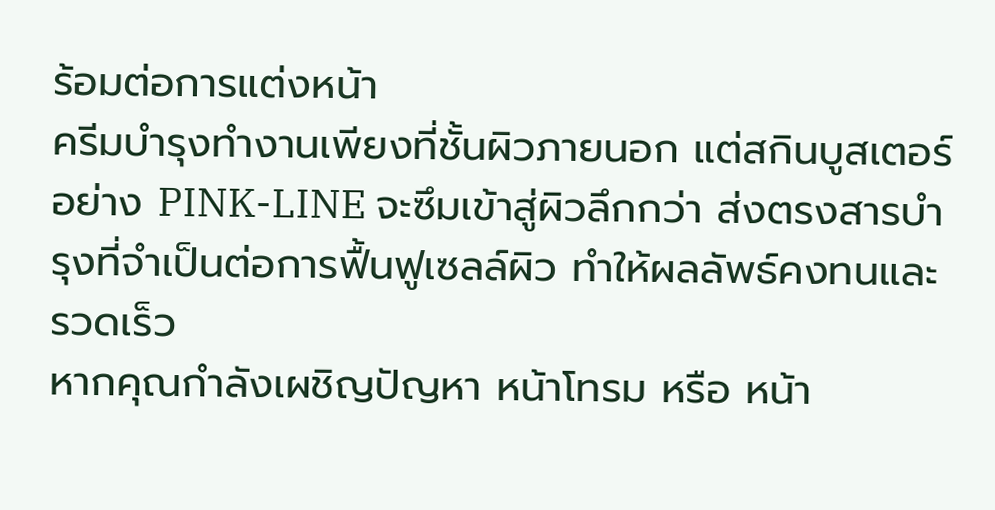ร้อมต่อการแต่งหน้า
ครีมบำรุงทำงานเพียงที่ชั้นผิวภายนอก แต่สกินบูสเตอร์อย่าง PINK-LINE จะซึมเข้าสู่ผิวลึกกว่า ส่งตรงสารบำรุงที่จำเป็นต่อการฟื้นฟูเซลล์ผิว ทำให้ผลลัพธ์คงทนและรวดเร็ว
หากคุณกำลังเผชิญปัญหา หน้าโทรม หรือ หน้า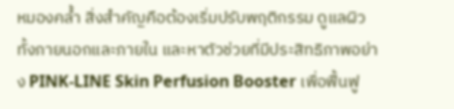หมองคล้ำ สิ่งสำคัญคือต้องเริ่มปรับพฤติกรรม ดูแลผิวทั้งภายนอกและภายใน และหาตัวช่วยที่มีประสิทธิภาพอย่าง PINK-LINE Skin Perfusion Booster เพื่อฟื้นฟู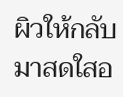ผิวให้กลับมาสดใสอ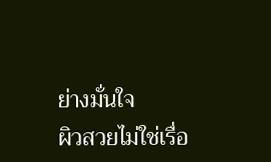ย่างมั่นใจ
ผิวสวยไม่ใช่เรื่อ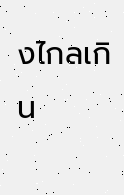งไกลเกิน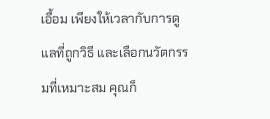เอื้อม เพียงให้เวลากับการดูแลที่ถูกวิธี และเลือกนวัตกรรมที่เหมาะสม คุณก็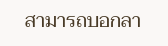สามารถบอกลา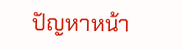ปัญหาหน้า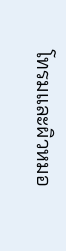โทรมและผิวหมอ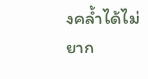งคล้ำได้ไม่ยาก